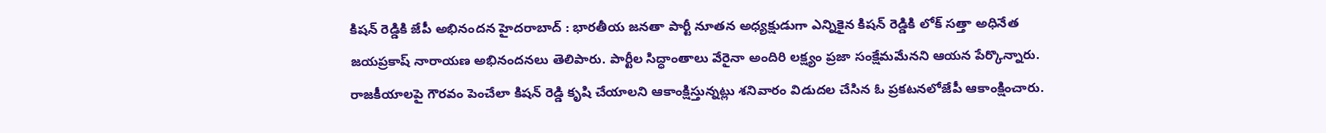కిషన్ రెడ్డికి జేపీ అభినందన హైదరాబాద్ : భారతీయ జనతా పార్టీ నూతన అధ్యక్షుడుగా ఎన్నికైన కిషన్ రెడ్డికి లోక్ సత్తా అధినేత జయప్రకాష్ నారాయణ అభినందనలు తెలిపారు. పార్టీల సిద్ధాంతాలు వేరైనా అందిరి లక్ష్యం ప్రజా సంక్షేమమేనని ఆయన పేర్కొన్నారు. రాజకీయాలపై గౌరవం పెంచేలా కిషన్ రెడ్డి కృషి చేయాలని ఆకాంక్షిస్తున్నట్లు శనివారం విడుదల చేసిన ఓ ప్రకటనలోజేపీ ఆకాంక్షించారు.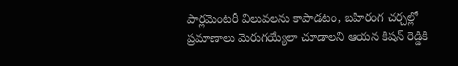పార్లమెంటరీ విలువలను కాపాడటం, బహిరంగ చర్చల్లో ప్రమాణాలు మెరుగయ్యేలా చూడాలని ఆయన కిషన్ రెడ్డికి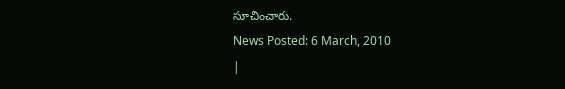సూచించారు.
News Posted: 6 March, 2010
|